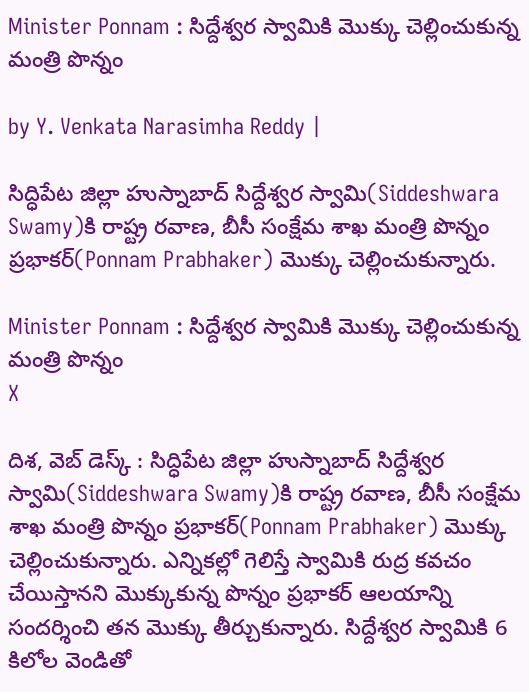Minister Ponnam : సిద్దేశ్వర స్వామికి మొక్కు చెల్లించుకున్న మంత్రి పొన్నం

by Y. Venkata Narasimha Reddy |

సిద్ధిపేట జిల్లా హుస్నాబాద్ సిద్దేశ్వర స్వామి(Siddeshwara Swamy)కి రాష్ట్ర రవాణ, బీసీ సంక్షేమ శాఖ మంత్రి పొన్నం ప్రభాకర్(Ponnam Prabhaker) మొక్కు చెల్లించుకున్నారు.

Minister Ponnam : సిద్దేశ్వర స్వామికి మొక్కు చెల్లించుకున్న మంత్రి పొన్నం
X

దిశ, వెబ్ డెస్క్ : సిద్ధిపేట జిల్లా హుస్నాబాద్ సిద్దేశ్వర స్వామి(Siddeshwara Swamy)కి రాష్ట్ర రవాణ, బీసీ సంక్షేమ శాఖ మంత్రి పొన్నం ప్రభాకర్(Ponnam Prabhaker) మొక్కు చెల్లించుకున్నారు. ఎన్నికల్లో గెలిస్తే స్వామికి రుద్ర కవచం చేయిస్తానని మొక్కుకున్న పొన్నం ప్రభాకర్ ఆలయాన్ని సందర్శించి తన మొక్కు తీర్చుకున్నారు. సిద్దేశ్వర స్వామికి 6 కిలోల వెండితో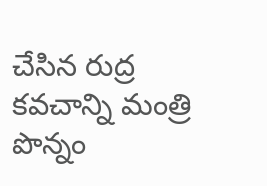చేసిన రుద్ర కవచాన్ని మంత్రి పొన్నం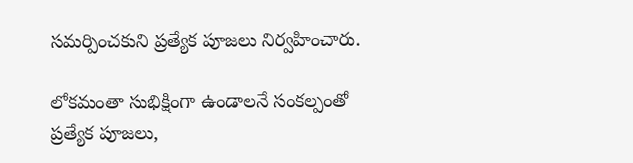సమర్పించకుని ప్రత్యేక పూజలు నిర్వహించారు.

లోకమంతా సుభిక్షింగా ఉండాలనే సంకల్పంతో ప్రత్యేక పూజలు,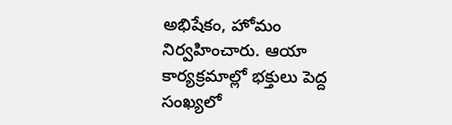అభిషేకం, హోమం నిర్వహించారు. ఆయా కార్యక్రమాల్లో భక్తులు పెద్ద సంఖ్యలో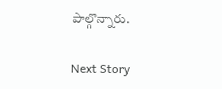పాల్గొన్నారు.

Next Story